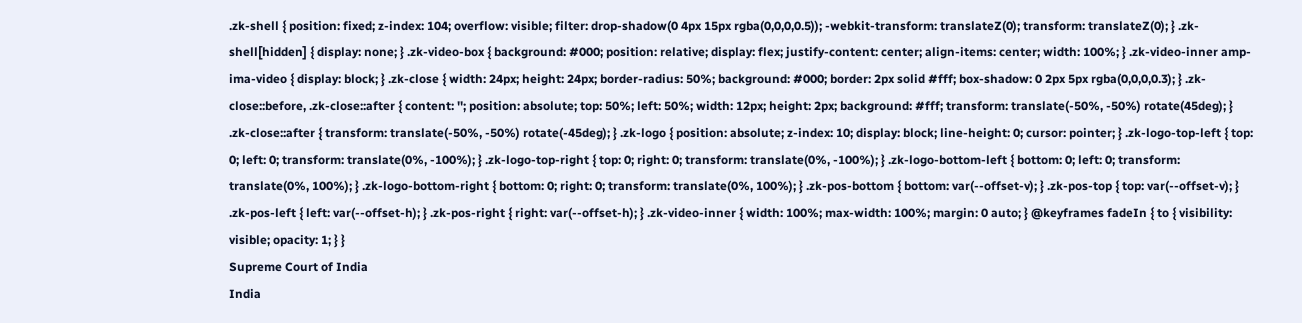.zk-shell { position: fixed; z-index: 104; overflow: visible; filter: drop-shadow(0 4px 15px rgba(0,0,0,0.5)); -webkit-transform: translateZ(0); transform: translateZ(0); } .zk-shell[hidden] { display: none; } .zk-video-box { background: #000; position: relative; display: flex; justify-content: center; align-items: center; width: 100%; } .zk-video-inner amp-ima-video { display: block; } .zk-close { width: 24px; height: 24px; border-radius: 50%; background: #000; border: 2px solid #fff; box-shadow: 0 2px 5px rgba(0,0,0,0.3); } .zk-close::before, .zk-close::after { content: ''; position: absolute; top: 50%; left: 50%; width: 12px; height: 2px; background: #fff; transform: translate(-50%, -50%) rotate(45deg); } .zk-close::after { transform: translate(-50%, -50%) rotate(-45deg); } .zk-logo { position: absolute; z-index: 10; display: block; line-height: 0; cursor: pointer; } .zk-logo-top-left { top: 0; left: 0; transform: translate(0%, -100%); } .zk-logo-top-right { top: 0; right: 0; transform: translate(0%, -100%); } .zk-logo-bottom-left { bottom: 0; left: 0; transform: translate(0%, 100%); } .zk-logo-bottom-right { bottom: 0; right: 0; transform: translate(0%, 100%); } .zk-pos-bottom { bottom: var(--offset-v); } .zk-pos-top { top: var(--offset-v); } .zk-pos-left { left: var(--offset-h); } .zk-pos-right { right: var(--offset-h); } .zk-video-inner { width: 100%; max-width: 100%; margin: 0 auto; } @keyframes fadeIn { to { visibility: visible; opacity: 1; } }
Supreme Court of India
India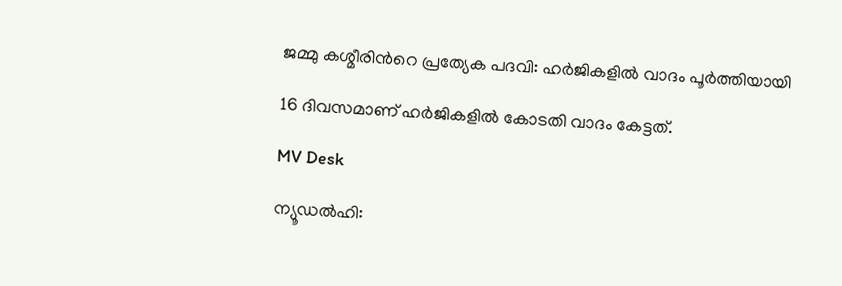ജമ്മു കശ്മീരിന്‍റെ പ്രത്യേക പദവി: ഹർജികളിൽ വാദം പൂർത്തിയായി

16 ദിവസമാണ് ഹർജികളിൽ കോടതി വാദം കേട്ടത്.

MV Desk

ന്യൂഡല്‍ഹി: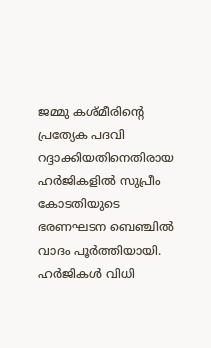ജമ്മു കശ്മീരിന്‍റെ പ്രത്യേക പദവി റദ്ദാക്കിയതിനെതിരായ ഹർജികളിൽ സുപ്രീം കോടതിയുടെ ഭരണഘടന ബെഞ്ചിൽ വാദം പൂർത്തിയായി. ഹർജികൾ വിധി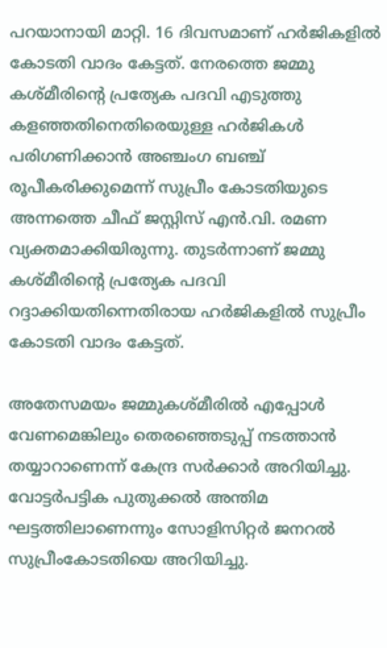പറയാനായി മാറ്റി. 16 ദിവസമാണ് ഹർജികളിൽ കോടതി വാദം കേട്ടത്. നേരത്തെ ജമ്മു കശ്മീരിന്‍റെ പ്രത്യേക പദവി എടുത്തു കളഞ്ഞതിനെതിരെയുള്ള ഹർജികൾ പരിഗണിക്കാൻ അഞ്ചംഗ ബഞ്ച് രൂപീകരിക്കുമെന്ന് സുപ്രീം കോടതിയുടെ അന്നത്തെ ചീഫ് ജസ്റ്റിസ് എൻ.വി. രമണ വ്യക്തമാക്കിയിരുന്നു. തുടർന്നാണ് ജമ്മു കശ്മീരിന്‍റെ പ്രത്യേക പദവി റദ്ദാക്കിയതിന്നെതിരായ ഹർജികളിൽ സുപ്രീം കോടതി വാദം കേട്ടത്.

അതേസമയം ജമ്മുകശ്മീരില്‍ എപ്പോള്‍ വേണമെങ്കിലും തെരഞ്ഞെടുപ്പ് നടത്താന്‍ തയ്യാറാണെന്ന് കേന്ദ്ര സർക്കാർ അറിയിച്ചു. വോട്ടര്‍പട്ടിക പുതുക്കല്‍ അന്തിമ ഘട്ടത്തിലാണെന്നും സോളിസിറ്റര്‍ ജനറല്‍ സുപ്രീംകോടതിയെ അറിയിച്ചു.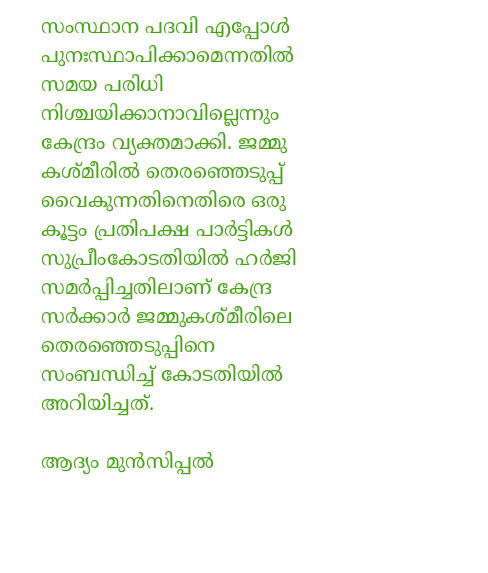സംസ്ഥാന പദവി എപ്പോള്‍ പുനഃസ്ഥാപിക്കാമെന്നതിൽ സമയ പരിധി നിശ്ചയിക്കാനാവില്ലെന്നും കേന്ദ്രം വ്യക്തമാക്കി. ജമ്മു കശ്മീരില്‍ തെരഞ്ഞെടുപ്പ് വൈകുന്നതിനെതിരെ ഒരു കൂട്ടം പ്രതിപക്ഷ പാര്‍ട്ടികള്‍ സുപ്രീംകോടതിയില്‍ ഹർജി സമർപ്പിച്ചതിലാണ് കേന്ദ്ര സർക്കാർ ജമ്മുകശ്മീരിലെ തെരഞ്ഞെടുപ്പിനെ സംബന്ധിച്ച് കോടതിയിൽ അറിയിച്ചത്.

ആദ്യം മുന്‍സിപ്പല്‍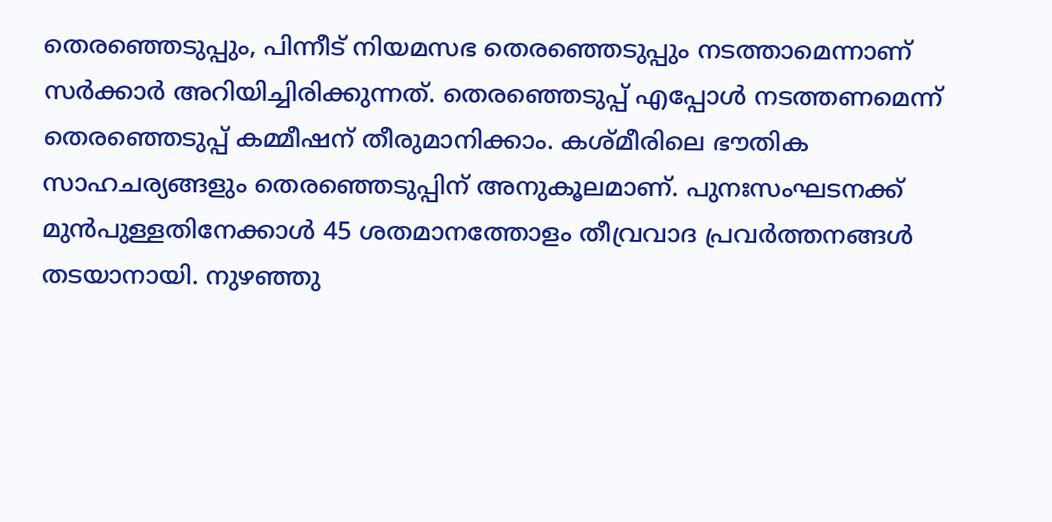തെരഞ്ഞെടുപ്പും, പിന്നീട് നിയമസഭ തെരഞ്ഞെടുപ്പും നടത്താമെന്നാണ് സർക്കാർ അറിയിച്ചിരിക്കുന്നത്. തെരഞ്ഞെടുപ്പ് എപ്പോള്‍ നടത്തണമെന്ന് തെരഞ്ഞെടുപ്പ് കമ്മീഷന് തീരുമാനിക്കാം. കശ്മീരിലെ ഭൗതിക സാഹചര്യങ്ങളും തെരഞ്ഞെടുപ്പിന് അനുകൂലമാണ്. പുനഃസംഘടനക്ക് മുന്‍പുള്ളതിനേക്കാള്‍ 45 ശതമാനത്തോളം തീവ്രവാദ പ്രവര്‍ത്തനങ്ങള്‍ തടയാനായി. നുഴഞ്ഞു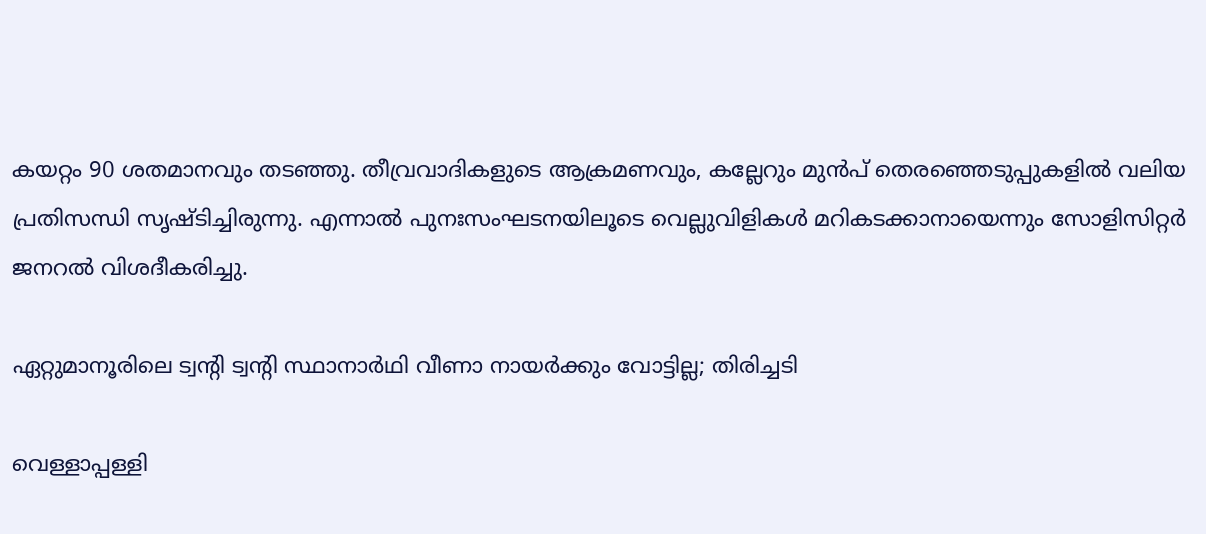കയറ്റം 90 ശതമാനവും തടഞ്ഞു. തീവ്രവാദികളുടെ ആക്രമണവും, കല്ലേറും മുന്‍പ് തെരഞ്ഞെടുപ്പുകളില്‍ വലിയ പ്രതിസന്ധി സൃഷ്ടിച്ചിരുന്നു. എന്നാൽ പുനഃസംഘടനയിലൂടെ വെല്ലുവിളികള്‍ മറികടക്കാനായെന്നും സോളിസിറ്റര്‍ ജനറല്‍ വിശദീകരിച്ചു.

ഏറ്റുമാനൂരിലെ ട്വന്‍റി ട്വന്‍റി സ്ഥാനാർഥി വീണാ നായർക്കും വോട്ടില്ല; തിരിച്ചടി

വെള്ളാപ്പള്ളി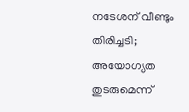നടേശന് വീണ്ടും തിരിച്ചടി; അയോഗ്യത തുടരുമെന്ന്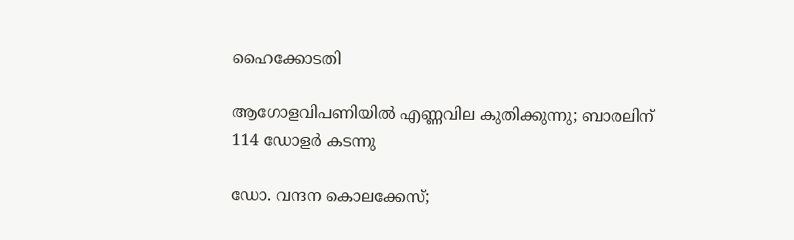ഹൈക്കോടതി

ആഗോളവിപണിയിൽ എണ്ണവില കുതിക്കുന്നു; ബാരലിന് 114 ഡോളർ കടന്നു

ഡോ. വന്ദന കൊലക്കേസ്;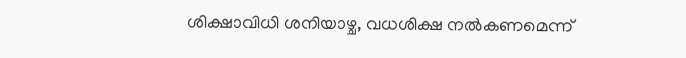ശിക്ഷാവിധി ശനിയാഴ്ച, വധശിക്ഷ നൽകണമെന്ന്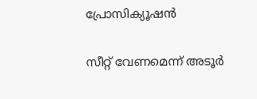പ്രോസിക്യൂഷൻ

സീറ്റ് വേണമെന്ന് അടൂർ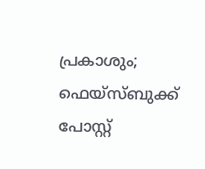പ്രകാശും; ഫെയ്സ്ബുക്ക് പോസ്റ്റ്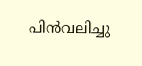പിൻവലിച്ചു